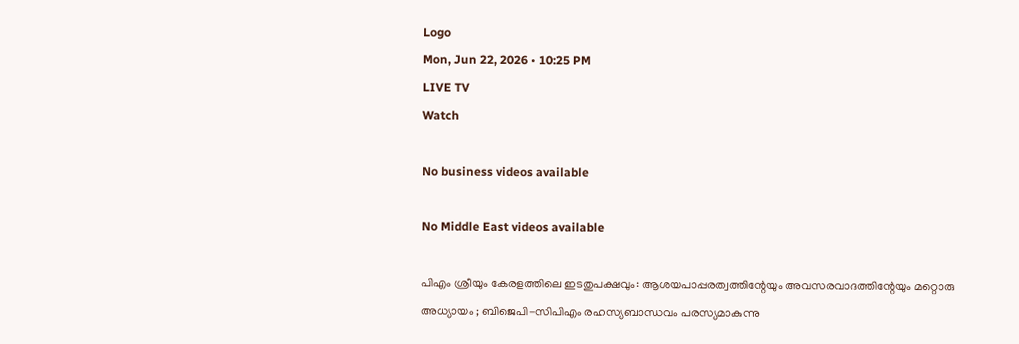Logo
Mon, Jun 22, 2026 • 10:25 PM
LIVE TV
Watch

No business videos available

No Middle East videos available

പിഎം ശ്രീയും കേരളത്തിലെ ഇടതുപക്ഷവും: ആശയപാപ്പരത്വത്തിന്റേയും അവസരവാദത്തിന്റേയും മറ്റൊരു അധ്യായം ; ബിജെപി-സിപിഎം രഹസ്യബാന്ധവം പരസ്യമാകുന്നു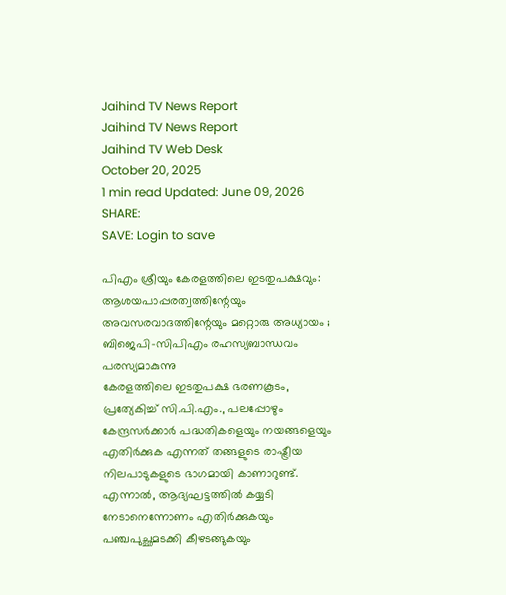Jaihind TV News Report
Jaihind TV News Report
Jaihind TV Web Desk
October 20, 2025
1 min read Updated: June 09, 2026
SHARE:
SAVE: Login to save

പിഎം ശ്രീയും കേരളത്തിലെ ഇടതുപക്ഷവും: ആശയപാപ്പരത്വത്തിന്റേയും അവസരവാദത്തിന്റേയും മറ്റൊരു അധ്യായം ; ബിജെപി-സിപിഎം രഹസ്യബാന്ധവം പരസ്യമാകുന്നു
കേരളത്തിലെ ഇടതുപക്ഷ ഭരണകൂടം, പ്രത്യേകിച്ച് സി.പി.എം., പലപ്പോഴും കേന്ദ്രസര്‍ക്കാര്‍ പദ്ധതികളെയും നയങ്ങളെയും എതിര്‍ക്കുക എന്നത് തങ്ങളുടെ രാഷ്ട്രീയ നിലപാടുകളുടെ ഭാഗമായി കാണാറുണ്ട്. എന്നാല്‍, ആദ്യഘട്ടത്തില്‍ കയ്യടി നേടാനെന്നോണം എതിര്‍ക്കുകയും പഞ്ചപുച്ഛമടക്കി കീഴടങ്ങുകയും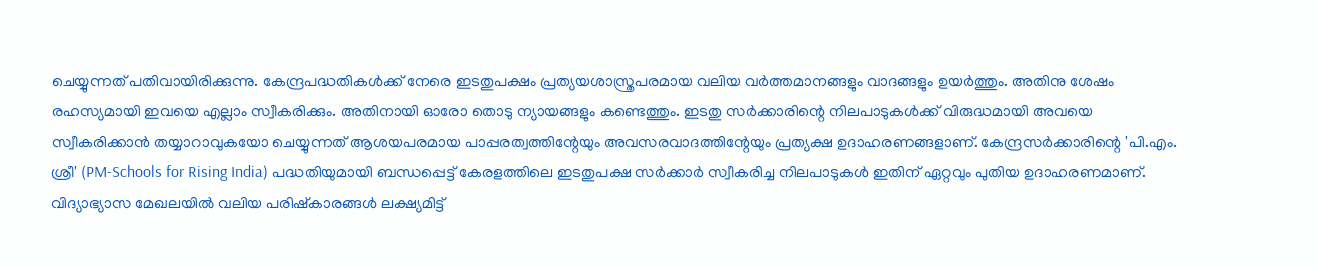ചെയ്യുന്നത് പതിവായിരിക്കുന്നു. കേന്ദ്രപദ്ധതികള്‍ക്ക് നേരെ ഇടതുപക്ഷം പ്രത്യയശാസ്ത്രപരമായ വലിയ വര്‍ത്തമാനങ്ങളും വാദങ്ങളും ഉയര്‍ത്തും. അതിനു ശേഷം രഹസ്യമായി ഇവയെ എല്ലാം സ്വീകരിക്കും. അതിനായി ഓരോ തൊടു ന്യായങ്ങളും കണ്ടെത്തും. ഇടതു സര്‍ക്കാരിന്റെ നിലപാടുകള്‍ക്ക് വിരുദ്ധമായി അവയെ സ്വീകരിക്കാന്‍ തയ്യാറാവുകയോ ചെയ്യുന്നത് ആശയപരമായ പാപ്പരത്വത്തിന്റേയും അവസരവാദത്തിന്റേയും പ്രത്യക്ഷ ഉദാഹരണങ്ങളാണ്. കേന്ദ്രസര്‍ക്കാരിന്റെ 'പി.എം. ശ്രീ' (PM-Schools for Rising India) പദ്ധതിയുമായി ബന്ധപ്പെട്ട് കേരളത്തിലെ ഇടതുപക്ഷ സര്‍ക്കാര്‍ സ്വീകരിച്ച നിലപാടുകള്‍ ഇതിന് ഏറ്റവും പുതിയ ഉദാഹരണമാണ്. വിദ്യാഭ്യാസ മേഖലയില്‍ വലിയ പരിഷ്‌കാരങ്ങള്‍ ലക്ഷ്യമിട്ട്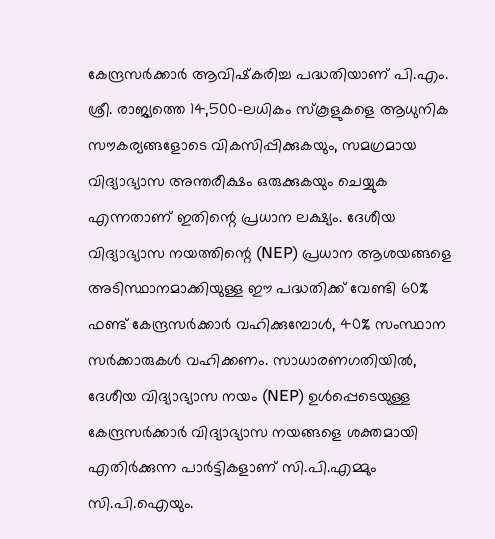കേന്ദ്രസര്‍ക്കാര്‍ ആവിഷ്‌കരിച്ച പദ്ധതിയാണ് പി.എം. ശ്രീ. രാജ്യത്തെ 14,500-ലധികം സ്‌കൂളുകളെ ആധുനിക സൗകര്യങ്ങളോടെ വികസിപ്പിക്കുകയും, സമഗ്രമായ വിദ്യാഭ്യാസ അന്തരീക്ഷം ഒരുക്കുകയും ചെയ്യുക എന്നതാണ് ഇതിന്റെ പ്രധാന ലക്ഷ്യം. ദേശീയ വിദ്യാഭ്യാസ നയത്തിന്റെ (NEP) പ്രധാന ആശയങ്ങളെ അടിസ്ഥാനമാക്കിയുള്ള ഈ പദ്ധതിക്ക് വേണ്ടി 60% ഫണ്ട് കേന്ദ്രസര്‍ക്കാര്‍ വഹിക്കുമ്പോള്‍, 40% സംസ്ഥാന സര്‍ക്കാരുകള്‍ വഹിക്കണം. സാധാരണഗതിയില്‍, ദേശീയ വിദ്യാഭ്യാസ നയം (NEP) ഉള്‍പ്പെടെയുള്ള കേന്ദ്രസര്‍ക്കാര്‍ വിദ്യാഭ്യാസ നയങ്ങളെ ശക്തമായി എതിര്‍ക്കുന്ന പാര്‍ട്ടികളാണ് സി.പി.എമ്മും സി.പി.ഐയും.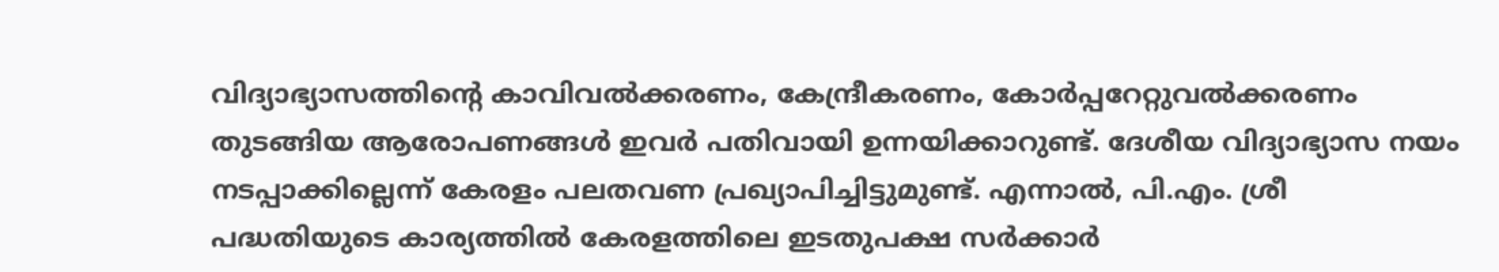വിദ്യാഭ്യാസത്തിന്റെ കാവിവല്‍ക്കരണം, കേന്ദ്രീകരണം, കോര്‍പ്പറേറ്റുവല്‍ക്കരണം തുടങ്ങിയ ആരോപണങ്ങള്‍ ഇവര്‍ പതിവായി ഉന്നയിക്കാറുണ്ട്. ദേശീയ വിദ്യാഭ്യാസ നയം നടപ്പാക്കില്ലെന്ന് കേരളം പലതവണ പ്രഖ്യാപിച്ചിട്ടുമുണ്ട്. എന്നാല്‍, പി.എം. ശ്രീ പദ്ധതിയുടെ കാര്യത്തില്‍ കേരളത്തിലെ ഇടതുപക്ഷ സര്‍ക്കാര്‍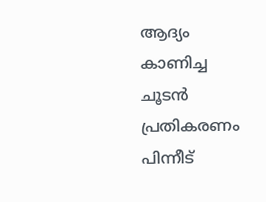ആദ്യം കാണിച്ച ചൂടന്‍ പ്രതികരണം പിന്നീട്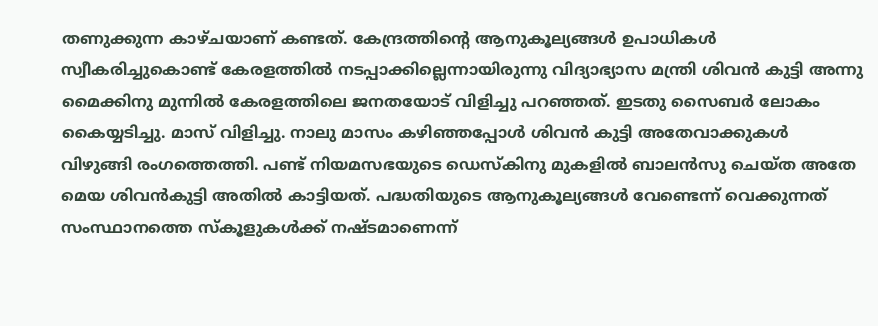തണുക്കുന്ന കാഴ്ചയാണ് കണ്ടത്. കേന്ദ്രത്തിന്റെ ആനുകൂല്യങ്ങള്‍ ഉപാധികള്‍ സ്വീകരിച്ചുകൊണ്ട് കേരളത്തില്‍ നടപ്പാക്കില്ലെന്നായിരുന്നു വിദ്യാഭ്യാസ മന്ത്രി ശിവന്‍ കുട്ടി അന്നു മൈക്കിനു മുന്നില്‍ കേരളത്തിലെ ജനതയോട് വിളിച്ചു പറഞ്ഞത്. ഇടതു സൈബര്‍ ലോകം കൈയ്യടിച്ചു. മാസ് വിളിച്ചു. നാലു മാസം കഴിഞ്ഞപ്പോള്‍ ശിവന്‍ കുട്ടി അതേവാക്കുകള്‍ വിഴുങ്ങി രംഗത്തെത്തി. പണ്ട് നിയമസഭയുടെ ഡെസ്‌കിനു മുകളില്‍ ബാലന്‍സു ചെയ്ത അതേ മെയ ശിവന്‍കുട്ടി അതില്‍ കാട്ടിയത്. പദ്ധതിയുടെ ആനുകൂല്യങ്ങള്‍ വേണ്ടെന്ന് വെക്കുന്നത് സംസ്ഥാനത്തെ സ്‌കൂളുകള്‍ക്ക് നഷ്ടമാണെന്ന്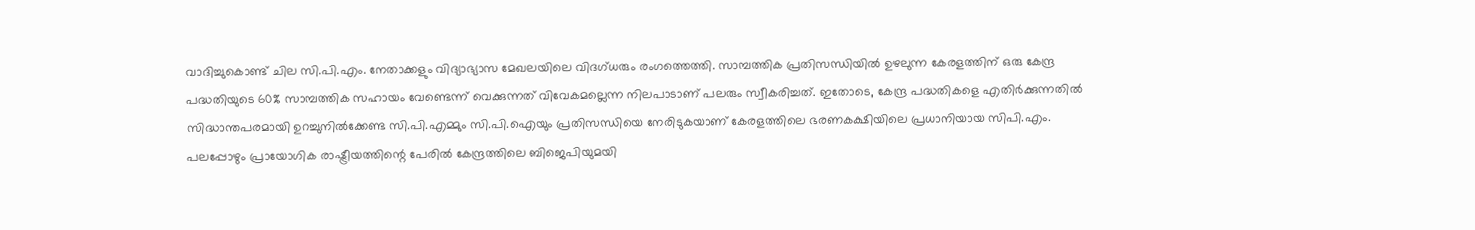വാദിച്ചുകൊണ്ട് ചില സി.പി.എം. നേതാക്കളും വിദ്യാഭ്യാസ മേഖലയിലെ വിദഗ്ധരും രംഗത്തെത്തി. സാമ്പത്തിക പ്രതിസന്ധിയില്‍ ഉഴലുന്ന കേരളത്തിന് ഒരു കേന്ദ്ര പദ്ധതിയുടെ 60% സാമ്പത്തിക സഹായം വേണ്ടെന്ന് വെക്കുന്നത് വിവേകമല്ലെന്ന നിലപാടാണ് പലരും സ്വീകരിച്ചത്. ഇതോടെ, കേന്ദ്ര പദ്ധതികളെ എതിര്‍ക്കുന്നതില്‍ സിദ്ധാന്തപരമായി ഉറച്ചുനില്‍ക്കേണ്ട സി.പി.എമ്മും സി.പി.ഐയും പ്രതിസന്ധിയെ നേരിടുകയാണ് കേരളത്തിലെ ഭരണകക്ഷിയിലെ പ്രധാനിയായ സിപി.എം. പലപ്പോഴും പ്രായോഗിക രാഷ്ട്രീയത്തിന്റെ പേരില്‍ കേന്ദ്രത്തിലെ ബിജെപിയുമയി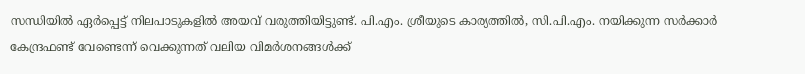സന്ധിയില്‍ ഏര്‍പ്പെട്ട് നിലപാടുകളില്‍ അയവ് വരുത്തിയിട്ടുണ്ട്. പി.എം. ശ്രീയുടെ കാര്യത്തില്‍, സി.പി.എം. നയിക്കുന്ന സര്‍ക്കാര്‍ കേന്ദ്രഫണ്ട് വേണ്ടെന്ന് വെക്കുന്നത് വലിയ വിമര്‍ശനങ്ങള്‍ക്ക്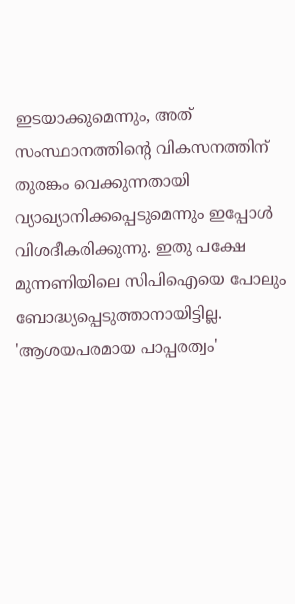ഇടയാക്കുമെന്നും, അത് സംസ്ഥാനത്തിന്റെ വികസനത്തിന് തുരങ്കം വെക്കുന്നതായി വ്യാഖ്യാനിക്കപ്പെടുമെന്നും ഇപ്പോള്‍ വിശദീകരിക്കുന്നു. ഇതു പക്ഷേ മുന്നണിയിലെ സിപിഐയെ പോലും ബോദ്ധ്യപ്പെടുത്താനായിട്ടില്ല. 'ആശയപരമായ പാപ്പരത്വം'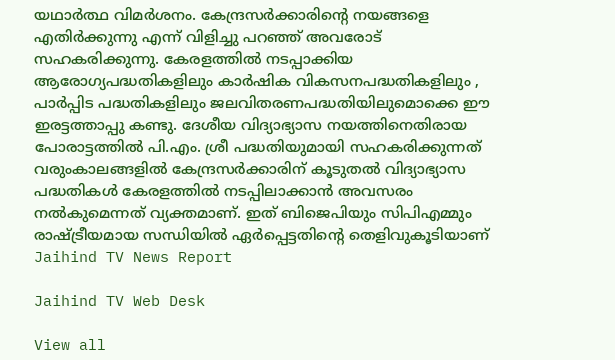യഥാര്‍ത്ഥ വിമര്‍ശനം. കേന്ദ്രസര്‍ക്കാരിന്റെ നയങ്ങളെ എതിര്‍ക്കുന്നു എന്ന് വിളിച്ചു പറഞ്ഞ് അവരോട് സഹകരിക്കുന്നു. കേരളത്തില്‍ നടപ്പാക്കിയ ആരോഗ്യപദ്ധതികളിലും കാര്‍ഷിക വികസനപദ്ധതികളിലും , പാര്‍പ്പിട പദ്ധതികളിലും ജലവിതരണപദ്ധതിയിലുമൊക്കെ ഈ ഇരട്ടത്താപ്പു കണ്ടു. ദേശീയ വിദ്യാഭ്യാസ നയത്തിനെതിരായ പോരാട്ടത്തില്‍ പി.എം. ശ്രീ പദ്ധതിയുമായി സഹകരിക്കുന്നത് വരുംകാലങ്ങളില്‍ കേന്ദ്രസര്‍ക്കാരിന് കൂടുതല്‍ വിദ്യാഭ്യാസ പദ്ധതികള്‍ കേരളത്തില്‍ നടപ്പിലാക്കാന്‍ അവസരം നല്‍കുമെന്നത് വ്യക്തമാണ്. ഇത് ബിജെപിയും സിപിഎമ്മും രാഷ്ട്രീയമായ സന്ധിയില്‍ ഏര്‍പ്പെട്ടതിന്റെ തെളിവുകൂടിയാണ്
Jaihind TV News Report

Jaihind TV Web Desk

View all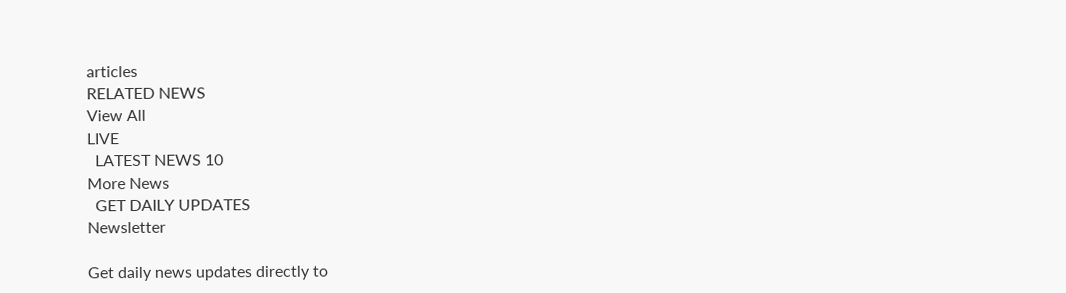articles
RELATED NEWS
View All
LIVE
  LATEST NEWS 10
More News
  GET DAILY UPDATES
Newsletter

Get daily news updates directly to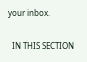your inbox.

  IN THIS SECTION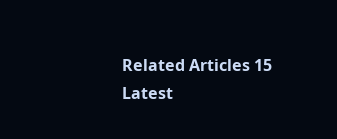Related Articles 15
Latest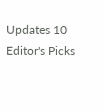Updates 10
Editor's Picks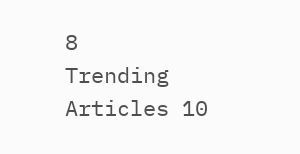8
Trending Articles 10